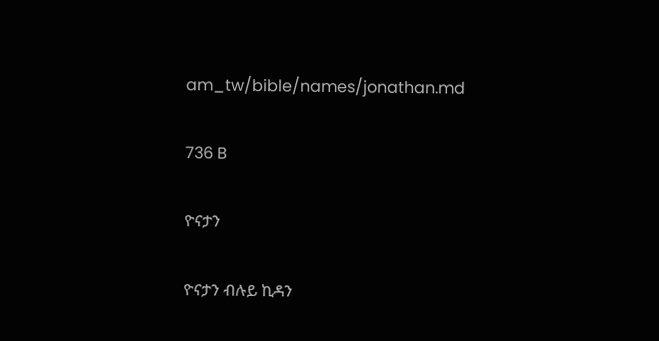am_tw/bible/names/jonathan.md

736 B

ዮናታን

ዮናታን ብሉይ ኪዳን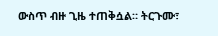ውስጥ ብዙ ጊዜ ተጠቅሷል። ትርጉሙ፣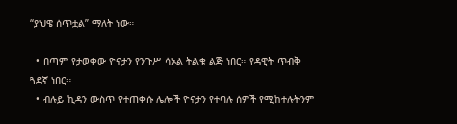“ያህዌ ሰጥቷል” ማለት ነው።

  • በጣም የታወቀው ዮናታን የንጉሥ ሳኦል ትልቁ ልጅ ነበር። የዳዊት ጥብቅ ጓደኛ ነበር።
  • ብሉይ ኪዳን ውስጥ የተጠቀሱ ሌሎች ዮናታን የተባሉ ሰዎች የሚከተሉትንም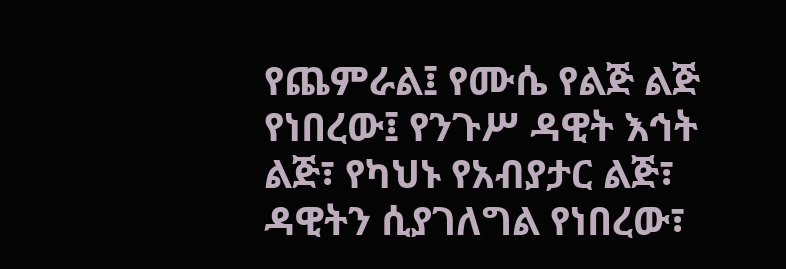የጨምራል፤ የሙሴ የልጅ ልጅ የነበረው፤ የንጉሥ ዳዊት እኅት ልጅ፣ የካህኑ የአብያታር ልጅ፣ ዳዊትን ሲያገለግል የነበረው፣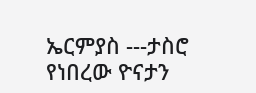ኤርምያስ ---ታስሮ የነበረው ዮናታን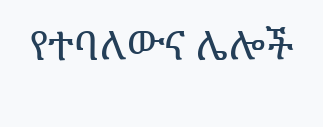የተባለውና ሌሎች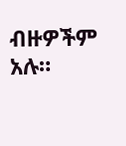ብዙዎችም አሉ።